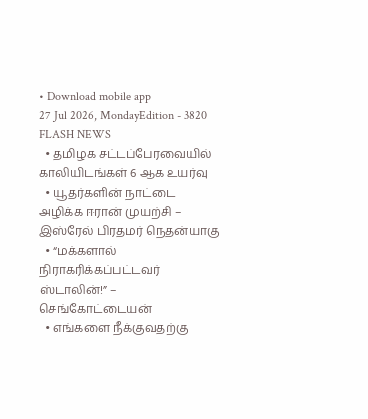• Download mobile app
27 Jul 2026, MondayEdition - 3820
FLASH NEWS
  • தமிழக சட்டப்பேரவையில் காலியிடங்கள் 6 ஆக உயர்வு
  • யூதர்களின் நாட்டை அழிக்க ஈரான் முயற்சி – இஸ்ரேல் பிரதமர் நெதன்யாகு
  • “மக்களால் நிராகரிக்கப்பட்டவர் ஸ்டாலின்!” – செங்கோட்டையன்
  • எங்களை நீக்குவதற்கு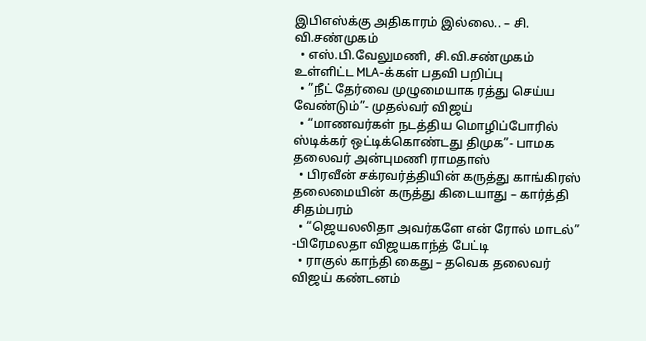இபிஎஸ்க்கு அதிகாரம் இல்லை.. – சி. வி.சண்முகம்
  • எஸ்.பி.வேலுமணி, சி.வி.சண்முகம் உள்ளிட்ட MLA-க்கள் பதவி பறிப்பு
  • ”நீட் தேர்வை முழுமையாக ரத்து செய்ய வேண்டும்”- முதல்வர் விஜய்
  • “மாணவர்கள் நடத்திய மொழிப்போரில் ஸ்டிக்கர் ஒட்டிக்கொண்டது திமுக”- பாமக தலைவர் அன்புமணி ராமதாஸ்
  • பிரவீன் சக்ரவர்த்தியின் கருத்து காங்கிரஸ் தலைமையின் கருத்து கிடையாது – கார்த்தி சிதம்பரம்
  • “ஜெயலலிதா அவர்களே என் ரோல் மாடல்” -பிரேமலதா விஜயகாந்த் பேட்டி
  • ராகுல் காந்தி கைது – தவெக தலைவர் விஜய் கண்டனம்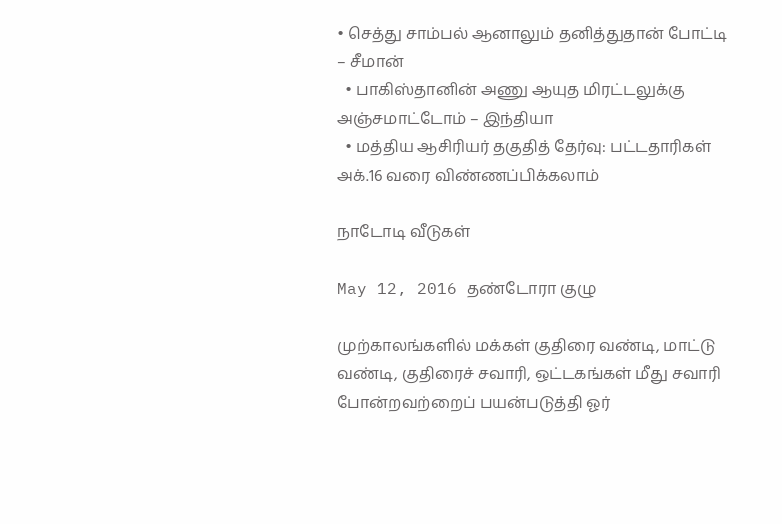• செத்து சாம்பல் ஆனாலும் தனித்துதான் போட்டி – சீமான்
  • பாகிஸ்தானின் அணு ஆயுத மிரட்டலுக்கு அஞ்சமாட்டோம் – இந்தியா
  • மத்திய ஆசிரியர் தகுதித் தேர்வு: பட்டதாரிகள் அக்.16 வரை விண்ணப்பிக்கலாம்

நாடோடி வீடுகள்

May 12, 2016 தண்டோரா குழு

முற்காலங்களில் மக்கள் குதிரை வண்டி, மாட்டு வண்டி, குதிரைச் சவாரி, ஒட்டகங்கள் மீது சவாரி போன்றவற்றைப் பயன்படுத்தி ஓர்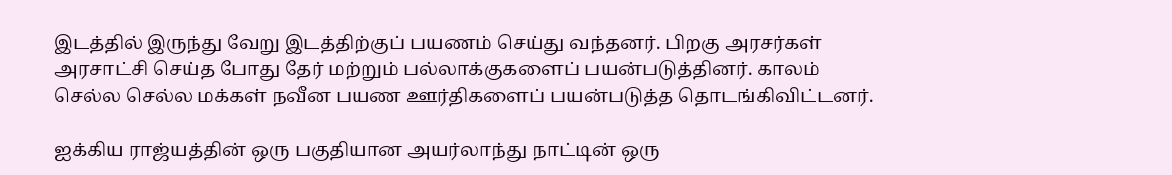இடத்தில் இருந்து வேறு இடத்திற்குப் பயணம் செய்து வந்தனர். பிறகு அரசர்கள் அரசாட்சி செய்த போது தேர் மற்றும் பல்லாக்குகளைப் பயன்படுத்தினர். காலம் செல்ல செல்ல மக்கள் நவீன பயண ஊர்திகளைப் பயன்படுத்த தொடங்கிவிட்டனர்.

ஐக்கிய ராஜ்யத்தின் ஒரு பகுதியான அயர்லாந்து நாட்டின் ஒரு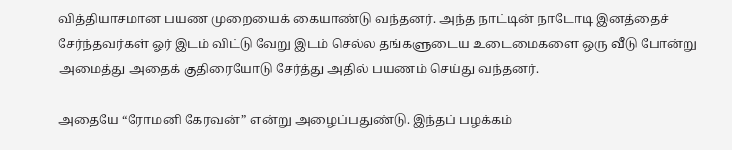வித்தியாசமான பயண முறையைக் கையாண்டு வந்தனர். அந்த நாட்டின் நாடோடி இனத்தைச் சேர்ந்தவர்கள் ஓர் இடம் விட்டு வேறு இடம் செல்ல தங்களுடைய உடைமைகளை ஒரு வீடு போன்று அமைத்து அதைக் குதிரையோடு சேர்த்து அதில் பயணம் செய்து வந்தனர்.

அதையே “ரோமனி கேரவன்” என்று அழைப்பதுண்டு. இந்தப் பழக்கம்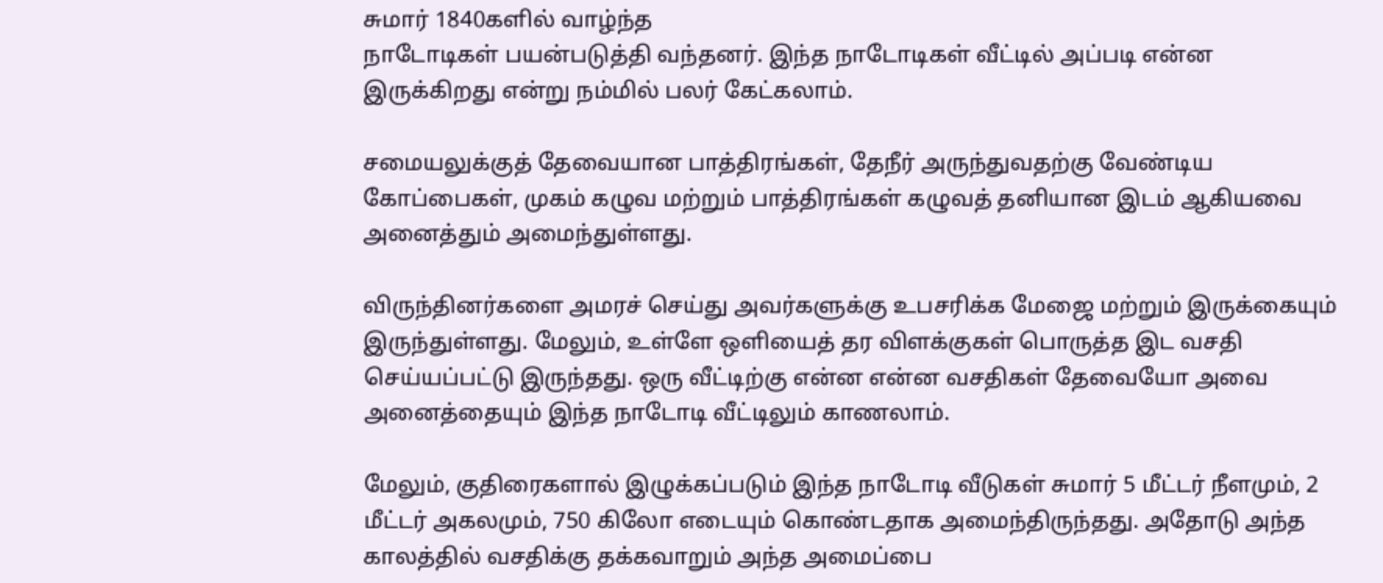சுமார் 1840களில் வாழ்ந்த
நாடோடிகள் பயன்படுத்தி வந்தனர். இந்த நாடோடிகள் வீட்டில் அப்படி என்ன இருக்கிறது என்று நம்மில் பலர் கேட்கலாம்.

சமையலுக்குத் தேவையான பாத்திரங்கள், தேநீர் அருந்துவதற்கு வேண்டிய கோப்பைகள், முகம் கழுவ மற்றும் பாத்திரங்கள் கழுவத் தனியான இடம் ஆகியவை அனைத்தும் அமைந்துள்ளது.

விருந்தினர்களை அமரச் செய்து அவர்களுக்கு உபசரிக்க மேஜை மற்றும் இருக்கையும் இருந்துள்ளது. மேலும், உள்ளே ஒளியைத் தர விளக்குகள் பொருத்த இட வசதி செய்யப்பட்டு இருந்தது. ஒரு வீட்டிற்கு என்ன என்ன வசதிகள் தேவையோ அவை அனைத்தையும் இந்த நாடோடி வீட்டிலும் காணலாம்.

மேலும், குதிரைகளால் இழுக்கப்படும் இந்த நாடோடி வீடுகள் சுமார் 5 மீட்டர் நீளமும், 2 மீட்டர் அகலமும், 750 கிலோ எடையும் கொண்டதாக அமைந்திருந்தது. அதோடு அந்த காலத்தில் வசதிக்கு தக்கவாறும் அந்த அமைப்பை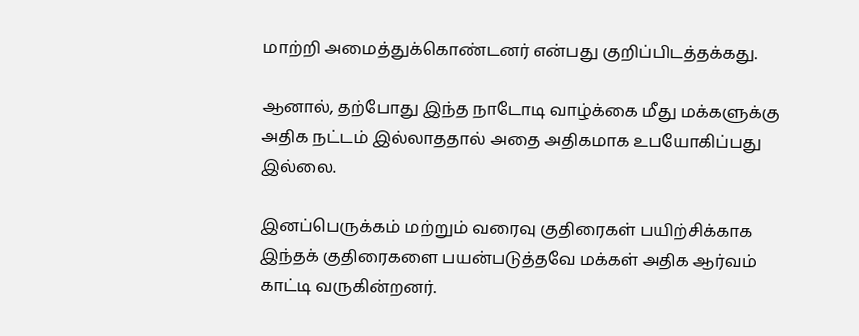மாற்றி அமைத்துக்கொண்டனர் என்பது குறிப்பிடத்தக்கது.

ஆனால், தற்போது இந்த நாடோடி வாழ்க்கை மீது மக்களுக்கு அதிக நட்டம் இல்லாததால் அதை அதிகமாக உபயோகிப்பது இல்லை.

இனப்பெருக்கம் மற்றும் வரைவு குதிரைகள் பயிற்சிக்காக இந்தக் குதிரைகளை பயன்படுத்தவே மக்கள் அதிக ஆர்வம் காட்டி வருகின்றனர்.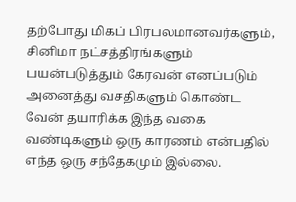தற்போது மிகப் பிரபலமானவர்களும், சினிமா நட்சத்திரங்களும் பயன்படுத்தும் கேரவன் எனப்படும் அனைத்து வசதிகளும் கொண்ட வேன் தயாரிக்க இந்த வகை வண்டிகளும் ஒரு காரணம் என்பதில் எந்த ஒரு சந்தேகமும் இல்லை.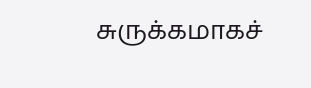சுருக்கமாகச்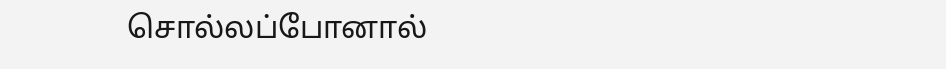சொல்லப்போனால்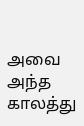அவை அந்த காலத்து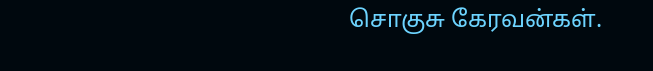சொகுசு கேரவன்கள்.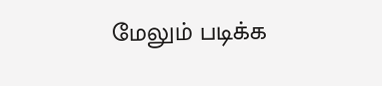மேலும் படிக்க